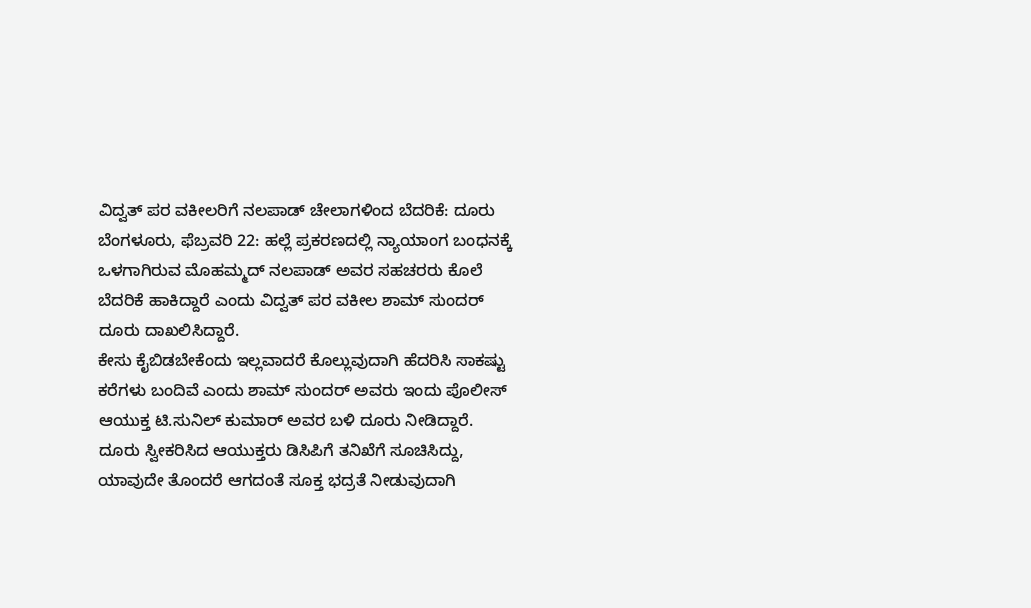ವಿದ್ವತ್ ಪರ ವಕೀಲರಿಗೆ ನಲಪಾಡ್ ಚೇಲಾಗಳಿಂದ ಬೆದರಿಕೆ: ದೂರು
ಬೆಂಗಳೂರು, ಫೆಬ್ರವರಿ 22: ಹಲ್ಲೆ ಪ್ರಕರಣದಲ್ಲಿ ನ್ಯಾಯಾಂಗ ಬಂಧನಕ್ಕೆ ಒಳಗಾಗಿರುವ ಮೊಹಮ್ಮದ್ ನಲಪಾಡ್ ಅವರ ಸಹಚರರು ಕೊಲೆ ಬೆದರಿಕೆ ಹಾಕಿದ್ದಾರೆ ಎಂದು ವಿದ್ವತ್ ಪರ ವಕೀಲ ಶಾಮ್ ಸುಂದರ್ ದೂರು ದಾಖಲಿಸಿದ್ದಾರೆ.
ಕೇಸು ಕೈಬಿಡಬೇಕೆಂದು ಇಲ್ಲವಾದರೆ ಕೊಲ್ಲುವುದಾಗಿ ಹೆದರಿಸಿ ಸಾಕಷ್ಟು ಕರೆಗಳು ಬಂದಿವೆ ಎಂದು ಶಾಮ್ ಸುಂದರ್ ಅವರು ಇಂದು ಪೊಲೀಸ್ ಆಯುಕ್ತ ಟಿ.ಸುನಿಲ್ ಕುಮಾರ್ ಅವರ ಬಳಿ ದೂರು ನೀಡಿದ್ದಾರೆ.
ದೂರು ಸ್ವೀಕರಿಸಿದ ಆಯುಕ್ತರು ಡಿಸಿಪಿಗೆ ತನಿಖೆಗೆ ಸೂಚಿಸಿದ್ದು, ಯಾವುದೇ ತೊಂದರೆ ಆಗದಂತೆ ಸೂಕ್ತ ಭದ್ರತೆ ನೀಡುವುದಾಗಿ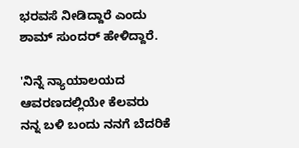ಭರವಸೆ ನೀಡಿದ್ದಾರೆ ಎಂದು ಶಾಮ್ ಸುಂದರ್ ಹೇಳಿದ್ದಾರೆ.

'ನಿನ್ನೆ ನ್ಯಾಯಾಲಯದ ಆವರಣದಲ್ಲಿಯೇ ಕೆಲವರು ನನ್ನ ಬಳಿ ಬಂದು ನನಗೆ ಬೆದರಿಕೆ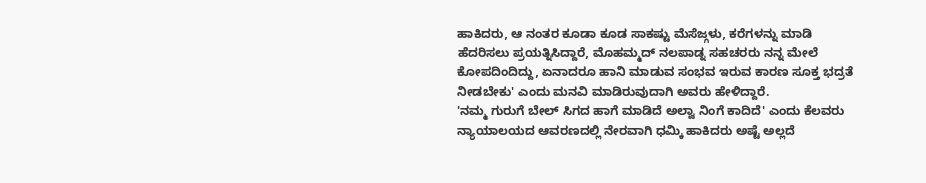ಹಾಕಿದರು, ಆ ನಂತರ ಕೂಡಾ ಕೂಡ ಸಾಕಷ್ಟು ಮೆಸೆಜ್ಗಳು, ಕರೆಗಳನ್ನು ಮಾಡಿ ಹೆದರಿಸಲು ಪ್ರಯತ್ನಿಸಿದ್ದಾರೆ, ಮೊಹಮ್ಮದ್ ನಲಪಾಡ್ನ ಸಹಚರರು ನನ್ನ ಮೇಲೆ ಕೋಪದಿಂದಿದ್ದು, ಏನಾದರೂ ಹಾನಿ ಮಾಡುವ ಸಂಭವ ಇರುವ ಕಾರಣ ಸೂಕ್ತ ಭದ್ರತೆ ನೀಡಬೇಕು' ಎಂದು ಮನವಿ ಮಾಡಿರುವುದಾಗಿ ಅವರು ಹೇಳಿದ್ದಾರೆ.
'ನಮ್ಮ ಗುರುಗೆ ಬೇಲ್ ಸಿಗದ ಹಾಗೆ ಮಾಡಿದೆ ಅಲ್ವಾ ನಿಂಗೆ ಕಾದಿದೆ' ಎಂದು ಕೆಲವರು ನ್ಯಾಯಾಲಯದ ಆವರಣದಲ್ಲಿ ನೇರವಾಗಿ ಧಮ್ಕಿ ಹಾಕಿದರು ಅಷ್ಟೆ ಅಲ್ಲದೆ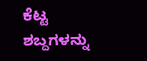ಕೆಟ್ಟ ಶಬ್ದಗಳನ್ನು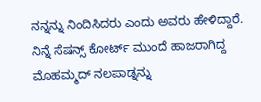ನನ್ನನ್ನು ನಿಂದಿಸಿದರು ಎಂದು ಅವರು ಹೇಳಿದ್ದಾರೆ.
ನಿನ್ನೆ ಸೆಷನ್ಸ್ ಕೋರ್ಟ್ ಮುಂದೆ ಹಾಜರಾಗಿದ್ದ ಮೊಹಮ್ಮದ್ ನಲಪಾಡ್ನನ್ನು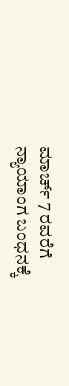ಮಾರ್ಚ್ 7 ರವರೆಗೆ ನ್ಯಾಯಾಂಗ ಬಂಧನಕ್ಕೆ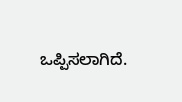ಒಪ್ಪಿಸಲಾಗಿದೆ.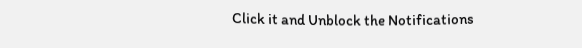Click it and Unblock the Notifications